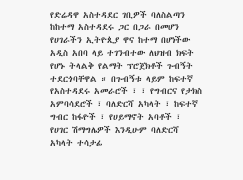የድሬዳዋ አስተዳደር ገቢዎች ባለስልጣን ከከተማ አስተዳደሩ ጋር በጋራ በመሆን የሀገራችን ኢትዮጲያ ዋና ከተማ በሆነችው አዲስ አበባ ላይ ተገንብተው ለህዝብ ክፍት የሆኑ ትላልቅ የልማት ፕሮጀክቶች ጉብኝት ተደርጎባቸዋል ። በጉብኝቱ ላይም ከፍተኛ የአስተዳደሩ አመራሮች ፣ ፣ የግብርና የታክስ አምባሳደሮች ፣ ባለድርሻ አካላት ፣ ከፍተኛ ግብር ከፋዮች ፣ የሀይማኖት አባቶች ፣ የሀገር ሽማግሌዎች እንዲሁም ባለድርሻ አካላት ተሳታፊ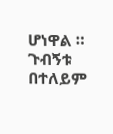ሆነዋል ።
ጉብኝቱ በተለይም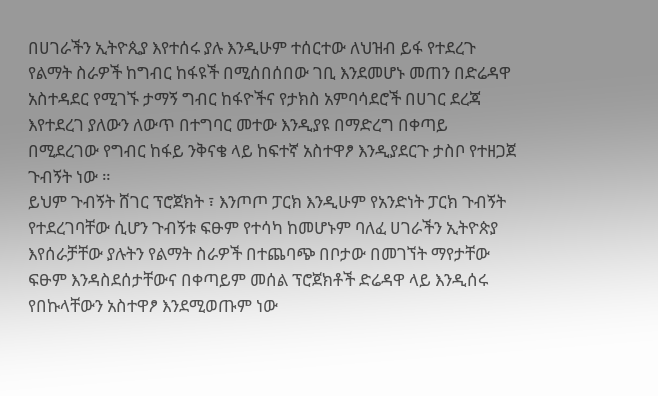በሀገራችን ኢትዮጲያ እየተሰሩ ያሉ እንዲሁም ተሰርተው ለህዝብ ይፋ የተደረጉ የልማት ስራዎች ከግብር ከፋዩች በሚሰበሰበው ገቢ እንደመሆኑ መጠን በድሬዳዋ አስተዳደር የሚገኙ ታማኝ ግብር ከፋዮችና የታክስ አምባሳደሮች በሀገር ደረጃ እየተደረገ ያለውን ለውጥ በተግባር መተው እንዲያዩ በማድረግ በቀጣይ በሚደረገው የግብር ከፋይ ንቅናቄ ላይ ከፍተኛ አስተዋፆ እንዲያደርጉ ታስቦ የተዘጋጀ ጉብኝት ነው ።
ይህም ጉብኝት ሸገር ፕሮጀክት ፣ እንጦጦ ፓርክ እንዲሁም የአንድነት ፓርክ ጉብኝት የተደረገባቸው ሲሆን ጉብኝቱ ፍፁም የተሳካ ከመሆኑም ባለፈ ሀገራችን ኢትዮጵያ እየሰራቻቸው ያሉትን የልማት ስራዎች በተጨባጭ በቦታው በመገኘት ማየታቸው ፍፁም እንዳስደሰታቸውና በቀጣይም መሰል ፕሮጀክቶች ድሬዳዋ ላይ እንዲሰሩ የበኩላቸውን አስተዋፆ እንደሚወጡም ነው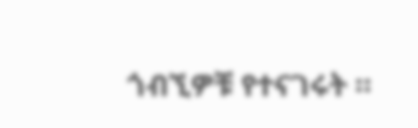ጎብኚዎቹ የተናገሩት ።